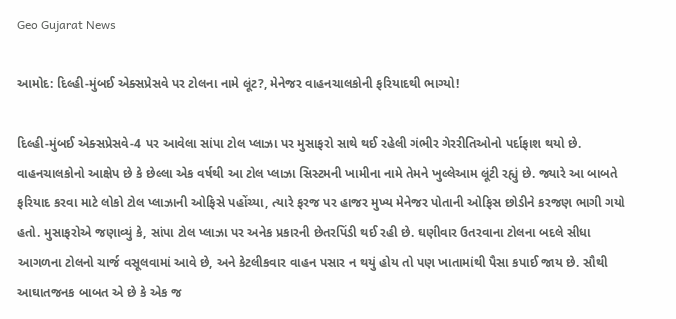Geo Gujarat News

આમોદ: દિલ્હી-મુંબઈ એક્સપ્રેસવે પર ટોલના નામે લૂંટ?, મેનેજર વાહનચાલકોની ફરિયાદથી ભાગ્યો!

દિલ્હી-મુંબઈ એક્સપ્રેસવે-4 પર આવેલા સાંપા ટોલ પ્લાઝા પર મુસાફરો સાથે થઈ રહેલી ગંભીર ગેરરીતિઓનો પર્દાફાશ થયો છે. વાહનચાલકોનો આક્ષેપ છે કે છેલ્લા એક વર્ષથી આ ટોલ પ્લાઝા સિસ્ટમની ખામીના નામે તેમને ખુલ્લેઆમ લૂંટી રહ્યું છે. જ્યારે આ બાબતે ફરિયાદ કરવા માટે લોકો ટોલ પ્લાઝાની ઓફિસે પહોંચ્યા, ત્યારે ફરજ પર હાજર મુખ્ય મેનેજર પોતાની ઓફિસ છોડીને કરજણ ભાગી ગયો હતો. મુસાફરોએ જણાવ્યું કે, સાંપા ટોલ પ્લાઝા પર અનેક પ્રકારની છેતરપિંડી થઈ રહી છે. ઘણીવાર ઉતરવાના ટોલના બદલે સીધા આગળના ટોલનો ચાર્જ વસૂલવામાં આવે છે, અને કેટલીકવાર વાહન પસાર ન થયું હોય તો પણ ખાતામાંથી પૈસા કપાઈ જાય છે. સૌથી આઘાતજનક બાબત એ છે કે એક જ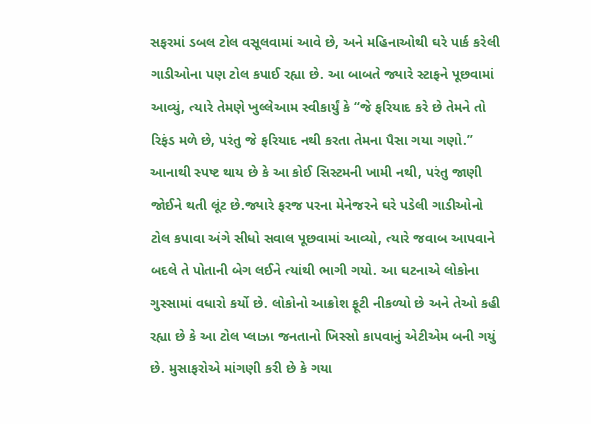સફરમાં ડબલ ટોલ વસૂલવામાં આવે છે, અને મહિનાઓથી ઘરે પાર્ક કરેલી ગાડીઓના પણ ટોલ કપાઈ રહ્યા છે. આ બાબતે જ્યારે સ્ટાફને પૂછવામાં આવ્યું, ત્યારે તેમણે ખુલ્લેઆમ સ્વીકાર્યું કે “જે ફરિયાદ કરે છે તેમને તો રિફંડ મળે છે, પરંતુ જે ફરિયાદ નથી કરતા તેમના પૈસા ગયા ગણો.” આનાથી સ્પષ્ટ થાય છે કે આ કોઈ સિસ્ટમની ખામી નથી, પરંતુ જાણી જોઈને થતી લૂંટ છે.જ્યારે ફરજ પરના મેનેજરને ઘરે પડેલી ગાડીઓનો ટોલ કપાવા અંગે સીધો સવાલ પૂછવામાં આવ્યો, ત્યારે જવાબ આપવાને બદલે તે પોતાની બેગ લઈને ત્યાંથી ભાગી ગયો. આ ઘટનાએ લોકોના ગુસ્સામાં વધારો કર્યો છે. લોકોનો આક્રોશ ફૂટી નીકળ્યો છે અને તેઓ કહી રહ્યા છે કે આ ટોલ પ્લાઝા જનતાનો ખિસ્સો કાપવાનું એટીએમ બની ગયું છે. મુસાફરોએ માંગણી કરી છે કે ગયા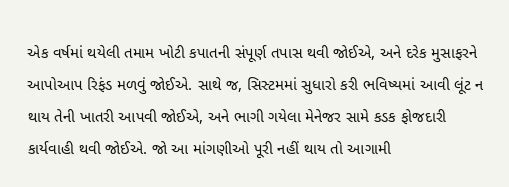એક વર્ષમાં થયેલી તમામ ખોટી કપાતની સંપૂર્ણ તપાસ થવી જોઈએ, અને દરેક મુસાફરને આપોઆપ રિફંડ મળવું જોઈએ. સાથે જ, સિસ્ટમમાં સુધારો કરી ભવિષ્યમાં આવી લૂંટ ન થાય તેની ખાતરી આપવી જોઈએ, અને ભાગી ગયેલા મેનેજર સામે કડક ફોજદારી કાર્યવાહી થવી જોઈએ. જો આ માંગણીઓ પૂરી નહીં થાય તો આગામી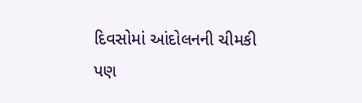દિવસોમાં આંદોલનની ચીમકી પણ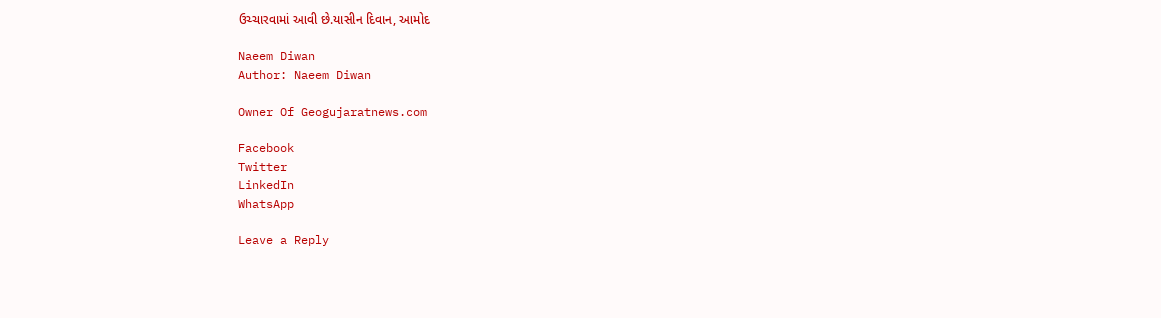ઉચ્ચારવામાં આવી છે.યાસીન દિવાન, આમોદ

Naeem Diwan
Author: Naeem Diwan

Owner Of Geogujaratnews.com

Facebook
Twitter
LinkedIn
WhatsApp

Leave a Reply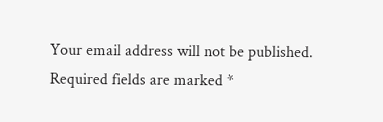Your email address will not be published. Required fields are marked *